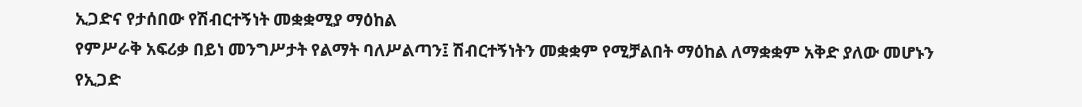ኢጋድና የታሰበው የሽብርተኝነት መቋቋሚያ ማዕከል
የምሥራቅ አፍሪቃ በይነ መንግሥታት የልማት ባለሥልጣን፤ ሽብርተኝነትን መቋቋም የሚቻልበት ማዕከል ለማቋቋም አቅድ ያለው መሆኑን የኢጋድ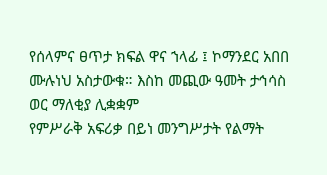የሰላምና ፀጥታ ክፍል ዋና ኀላፊ ፤ ኮማንደር አበበ ሙሉነህ አስታውቁ። እስከ መጪው ዓመት ታኅሳስ ወር ማለቂያ ሊቋቋም
የምሥራቅ አፍሪቃ በይነ መንግሥታት የልማት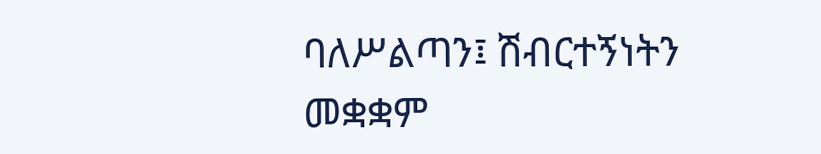ባለሥልጣን፤ ሽብርተኝነትን መቋቋም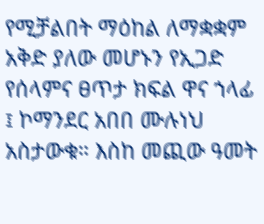የሚቻልበት ማዕከል ለማቋቋም አቅድ ያለው መሆኑን የኢጋድ የሰላምና ፀጥታ ክፍል ዋና ኀላፊ ፤ ኮማንደር አበበ ሙሉነህ አስታውቁ። እስከ መጪው ዓመት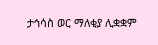ታኅሳስ ወር ማለቂያ ሊቋቋም